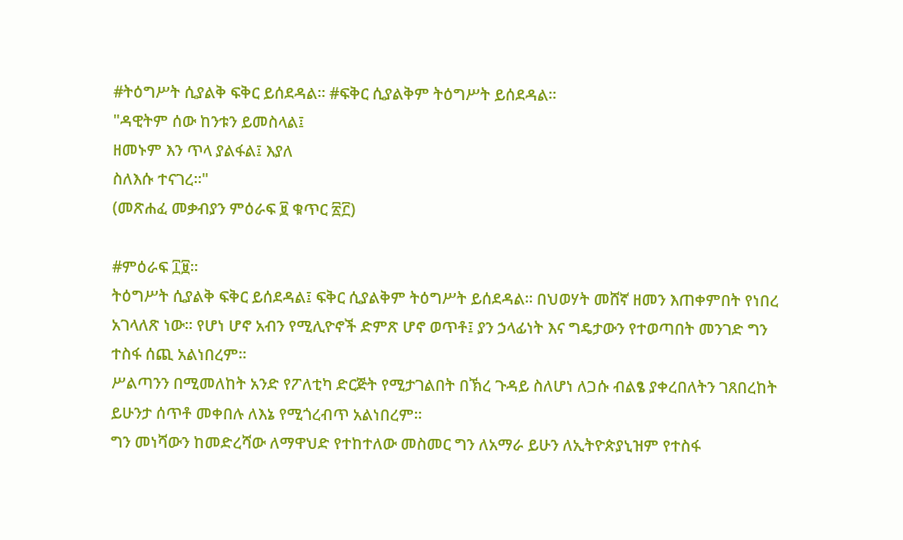#ትዕግሥት ሲያልቅ ፍቅር ይሰደዳል። #ፍቅር ሲያልቅም ትዕግሥት ይሰደዳል።
"ዳዊትም ሰው ከንቱን ይመስላል፤
ዘመኑም እን ጥላ ያልፋል፤ እያለ
ስለእሱ ተናገረ።"
(መጽሐፈ መቃብያን ምዕራፍ ፱ ቁጥር ፳፫)

#ምዕራፍ ፲፱።
ትዕግሥት ሲያልቅ ፍቅር ይሰደዳል፤ ፍቅር ሲያልቅም ትዕግሥት ይሰደዳል። በህወሃት መሸኛ ዘመን እጠቀምበት የነበረ አገላለጽ ነው። የሆነ ሆኖ አብን የሚሊዮኖች ድምጽ ሆኖ ወጥቶ፤ ያን ኃላፊነት እና ግዴታውን የተወጣበት መንገድ ግን ተስፋ ሰጪ አልነበረም።
ሥልጣንን በሚመለከት አንድ የፖለቲካ ድርጅት የሚታገልበት በኽረ ጉዳይ ስለሆነ ለጋሱ ብልፄ ያቀረበለትን ገጸበረከት ይሁንታ ሰጥቶ መቀበሉ ለእኔ የሚጎረብጥ አልነበረም።
ግን መነሻውን ከመድረሻው ለማዋህድ የተከተለው መስመር ግን ለአማራ ይሁን ለኢትዮጵያኒዝም የተስፋ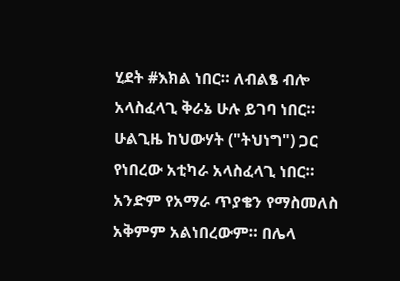ሂደት #እክል ነበር። ለብልፄ ብሎ አላስፈላጊ ቅራኔ ሁሉ ይገባ ነበር። ሁልጊዜ ከህውሃት ("ትህነግ") ጋር የነበረው አቲካራ አላስፈላጊ ነበር።
አንድም የአማራ ጥያቄን የማስመለስ አቅምም አልነበረውም። በሌላ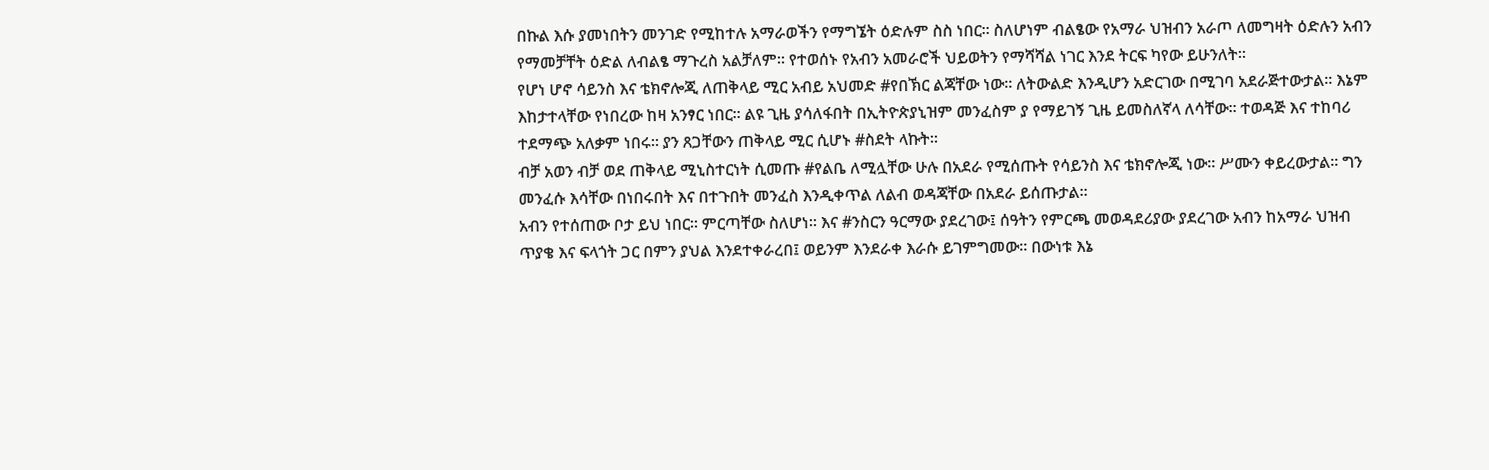በኩል እሱ ያመነበትን መንገድ የሚከተሉ አማራወችን የማግኜት ዕድሉም ስስ ነበር። ስለሆነም ብልፄው የአማራ ህዝብን አራጦ ለመግዛት ዕድሉን አብን የማመቻቸት ዕድል ለብልፄ ማጉረስ አልቻለም። የተወሰኑ የአብን አመራሮች ህይወትን የማሻሻል ነገር እንደ ትርፍ ካየው ይሁንለት።
የሆነ ሆኖ ሳይንስ እና ቴክኖሎጂ ለጠቅላይ ሚር አብይ አህመድ #የበኽር ልጃቸው ነው። ለትውልድ እንዲሆን አድርገው በሚገባ አደራጅተውታል። እኔም እከታተላቸው የነበረው ከዛ አንፃር ነበር። ልዩ ጊዜ ያሳለፋበት በኢትዮጵያኒዝም መንፈስም ያ የማይገኝ ጊዜ ይመስለኛላ ለሳቸው። ተወዳጅ እና ተከባሪ ተደማጭ አለቃም ነበሩ። ያን ጸጋቸውን ጠቅላይ ሚር ሲሆኑ #ስደት ላኩት።
ብቻ አወን ብቻ ወደ ጠቅላይ ሚኒስተርነት ሲመጡ #የልቤ ለሚሏቸው ሁሉ በአደራ የሚሰጡት የሳይንስ እና ቴክኖሎጂ ነው። ሥሙን ቀይረውታል። ግን መንፈሱ እሳቸው በነበሩበት እና በተጉበት መንፈስ እንዲቀጥል ለልብ ወዳጃቸው በአደራ ይሰጡታል።
አብን የተሰጠው ቦታ ይህ ነበር። ምርጣቸው ስለሆነ። እና #ንስርን ዓርማው ያደረገው፤ ሰዓትን የምርጫ መወዳደሪያው ያደረገው አብን ከአማራ ህዝብ ጥያቄ እና ፍላጎት ጋር በምን ያህል እንደተቀራረበ፤ ወይንም እንደራቀ እራሱ ይገምግመው። በውነቱ እኔ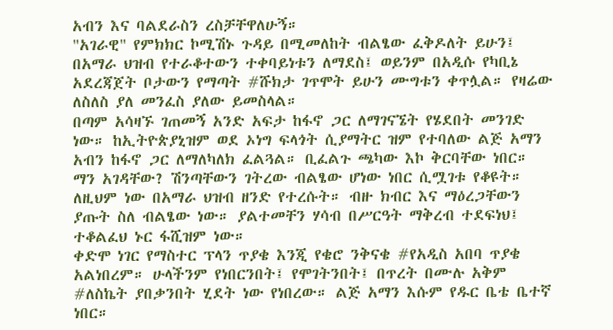አብን እና ባልደራስን ረስቻቸዋለሁኝ።
"አገራዊ" የምክክር ኮሚሽኑ ጉዳይ በሚመለከት ብልፄው ፈቅዶለት ይሁን፤ በአማራ ህዝብ የተራቆተውን ተቀባይነቱን ለማደስ፤ ወይንም በአዲሱ የካቢኔ አደረጃጀት ቦታውን የማጣት #ሹክታ ገጥሞት ይሁን ሙግቱን ቀጥሏል። የዛሬው ለስለስ ያለ መንፈስ ያለው ይመስላል።
በጣም አሳዛኙ ገጠመኝ አንድ አፍታ ከፋኖ ጋር ለማገናኜት የሄደበት መንገድ ነው። ከኢትዮጵያኒዝም ወደ ኦነግ ፍላጎት ሲያማትር ዝም የተባለው ልጅ አማን አብን ከፋኖ ጋር ለማለካለክ ፈልጓል። ቢፈልጉ ጫካው እኮ ቅርባቸው ነበር።
ማን አገዳቸው? ሽንጣቸውን ገትረው ብልፄው ሆነው ነበር ሲሟገቱ የቆዩት። ለዚህም ነው በአማራ ህዝብ ዘንድ የተረሱት። ብዙ ክብር እና ማዕረጋቸውን ያጡት ስለ ብልፄው ነው። ያልተመቸን ሃሳብ በሥርዓት ማቅረብ ተደፍነህ፤ ተቆልፈህ ኑር ፋሺዝም ነው።
ቀድሞ ነገር የማስተር ፕላን ጥያቄ እንጂ የቄሮ ንቅናቄ #የአዲስ አበባ ጥያቄ አልነበረም። ሁላችንም የነበርንበት፤ የሞገትንበት፤ በጥረት በሙሉ አቅም #ለስኬት ያበቃንበት ሂደት ነው የነበረው። ልጅ አማን እሱም የዱር ቤቴ ቤተኛ ነበር።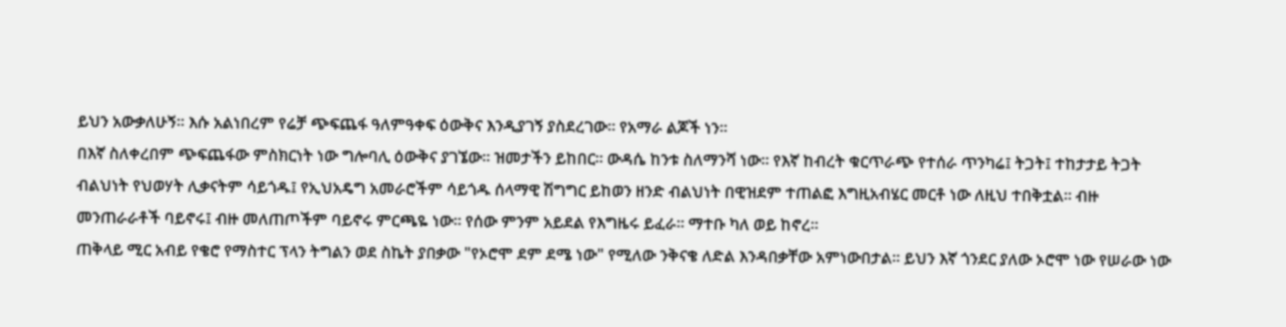ይህን አውቃለሁኝ። እሱ አልነበረም የሬቻ ጭፍጨፋ ዓለምዓቀፍ ዕውቅና እንዲያገኝ ያስደረገው። የአማራ ልጆች ነን።
በእኛ ስለቀረበም ጭፍጨፋው ምስክርነት ነው ግሎባሊ ዕውቅና ያገኜው። ዝመታችን ይከበር። ውዳሴ ከንቱ ስለማንሻ ነው። የእኛ ከብረት ቁርጥራጭ የተሰራ ጥንካሬ፤ ትጋት፤ ተከታታይ ትጋት ብልህነት የህወሃት ሊቃናትም ሳይጎዱ፤ የኢህአዴግ አመራሮችም ሳይጎዱ ሰላማዊ ሽግግር ይከወን ዘንድ ብልህነት በዊዝደም ተጠልፎ እግዚአብሄር መርቶ ነው ለዚህ ተበቅቷል። ብዙ መንጠራራቶች ባይኖሩ፤ ብዙ መለጠጦችም ባይኖሩ ምርጫዬ ነው። የሰው ምንም አይደል የእግዜሩ ይፈራ። ማተቡ ካለ ወይ ከኖረ።
ጠቅላይ ሚር አብይ የቄሮ የማስተር ፕላን ትግልን ወደ ስኬት ያበቃው "የኦሮሞ ደም ደሜ ነው" የሚለው ንቅናቄ ለድል እንዳበቃቸው አምነውበታል። ይህን እኛ ጎንደር ያለው ኦሮሞ ነው የሠራው ነው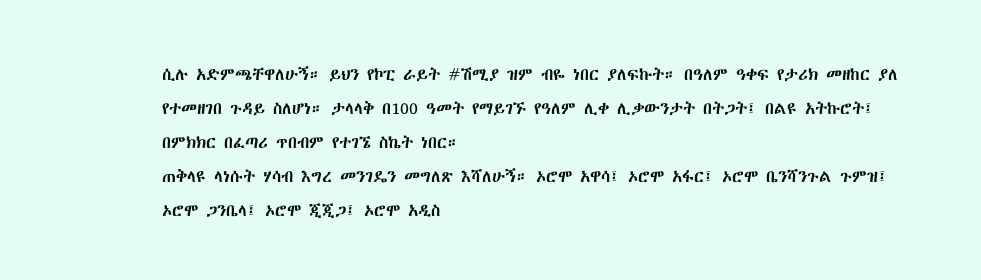ሲሉ አድምጫቸዋለሁኝ። ይህን የኮፒ ራይት #ሽሚያ ዝም ብዬ ነበር ያለፍኩት። በዓለም ዓቀፍ የታሪክ መዘከር ያለ የተመዘገበ ጉዳይ ስለሆነ። ታላላቅ በ100 ዓመት የማይገኙ የዓለም ሊቀ ሊቃውንታት በትጋት፤ በልዩ አትኩሮት፤ በምክክር በፈጣሪ ጥበብም የተገኜ ስኬት ነበር።
ጠቅላዩ ላነሱት ሃሳብ እግረ መንገዴን መግለጽ እሻለሁኝ። ኦሮሞ አዋሳ፤ ኦሮሞ አፋር፤ ኦሮሞ ቤንሻንጉል ጉምዝ፤ ኦሮሞ ጋንቤላ፤ ኦሮሞ ጂጂጋ፤ ኦሮሞ አዲስ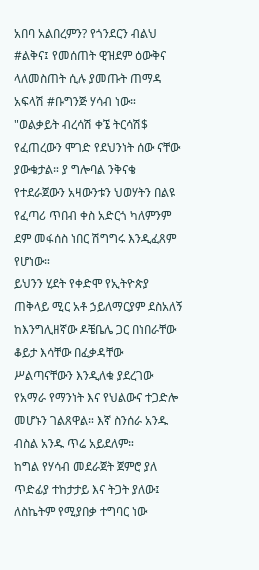አበባ አልበረምን? የጎንደርን ብልህ #ልቅና፤ የመሰጠት ዊዝደም ዕውቅና ላለመስጠት ሲሉ ያመጡት ጠማዳ አፍላሽ #ቡግንጅ ሃሳብ ነው። "ወልቃይት ብረሳሽ ቀኜ ትርሳሽ$ የፈጠረውን ሞገድ የደህንነት ሰው ናቸው ያውቁታል። ያ ግሎባል ንቅናቄ የተደራጀውን አዛውንቱን ህወሃትን በልዩ የፈጣሪ ጥበብ ቀስ አድርጎ ካለምንም ደም መፋሰስ ነበር ሽግግሩ እንዲፈጸም የሆነው።
ይህንን ሂደት የቀድሞ የኢትዮጵያ ጠቅላይ ሚር አቶ ኃይለማርያም ደስአለኝ ከእንግሊዘኛው ዶቼቤሌ ጋር በነበራቸው ቆይታ እሳቸው በፈቃዳቸው ሥልጣናቸውን እንዲለቁ ያደረገው የአማራ የማንነት እና የህልውና ተጋድሎ መሆኑን ገልጸዋል። እኛ ስንሰራ አንዱ ብስል አንዱ ጥሬ አይደለም።
ከግል የሃሳብ መደራጀት ጀምሮ ያለ ጥድፊያ ተከታታይ እና ትጋት ያለው፤ ለስኬትም የሚያበቃ ተግባር ነው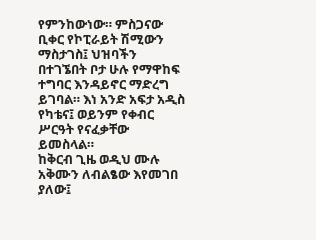የምንከውነው። ምስጋናው ቢቀር የኮፒራይት ሽሚውን ማስታገስ፤ ህዝባችን በተገኜበት ቦታ ሁሉ የማዋከፍ ተግባር እንዳይኖር ማድረግ ይገባል። እነ አንድ አፍታ አዲስ የካቴና፤ ወይንም የቀብር ሥርዓት የናፈቃቸው ይመስላል።
ከቅርብ ጊዜ ወዲህ ሙሉ አቅሙን ለብልፄው እየመገበ ያለው፤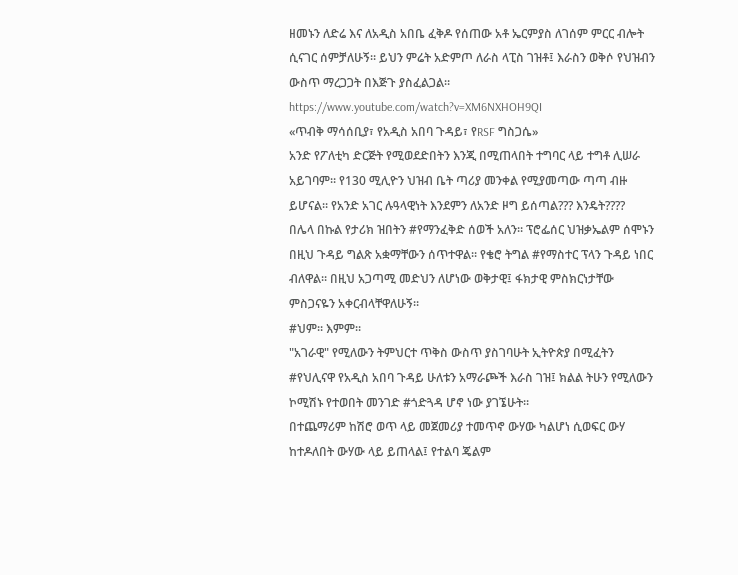ዘመኑን ለድሬ እና ለአዲስ አበቤ ፈቅዶ የሰጠው አቶ ኤርምያስ ለገሰም ምርር ብሎት ሲናገር ሰምቻለሁኝ። ይህን ምሬት አድምጦ ለራስ ላፒስ ገዝቶ፤ እራስን ወቅሶ የህዝብን ውስጥ ማረጋጋት በእጅጉ ያስፈልጋል።
https://www.youtube.com/watch?v=XM6NXHOH9QI
«ጥብቅ ማሳሰቢያ፣ የአዲስ አበባ ጉዳይ፣ የRSF ግስጋሴ»
አንድ የፖለቲካ ድርጅት የሚወደድበትን እንጂ በሚጠላበት ተግባር ላይ ተግቶ ሊሠራ አይገባም። የ130 ሚሊዮን ህዝብ ቤት ጣሪያ መንቀል የሚያመጣው ጣጣ ብዙ ይሆናል። የአንድ አገር ሉዓላዊነት እንደምን ለአንድ ዞግ ይሰጣል??? እንዴት????
በሌላ በኩል የታሪክ ዝበትን #የማንፈቅድ ሰወች አለን። ፕሮፌሰር ህዝቃኤልም ሰሞኑን በዚህ ጉዳይ ግልጽ አቋማቸውን ሰጥተዋል። የቄሮ ትግል #የማስተር ፕላን ጉዳይ ነበር ብለዋል። በዚህ አጋጣሚ መድህን ለሆነው ወቅታዊ፤ ፋክታዊ ምስክርነታቸው ምስጋናዬን አቀርብላቸዋለሁኝ።
#ህም። እምም።
"አገራዊ" የሚለውን ትምህርተ ጥቅስ ውስጥ ያስገባሁት ኢትዮጵያ በሚፈትን #የህሊናዋ የአዲስ አበባ ጉዳይ ሁለቱን አማራጮች እራስ ገዝ፤ ክልል ትሁን የሚለውን ኮሚሽኑ የተወበት መንገድ #ጎድጓዳ ሆኖ ነው ያገኜሁት።
በተጨማሪም ከሽሮ ወጥ ላይ መጀመሪያ ተመጥኖ ውሃው ካልሆነ ሲወፍር ውሃ ከተዶለበት ውሃው ላይ ይጠላል፤ የተልባ ጄልም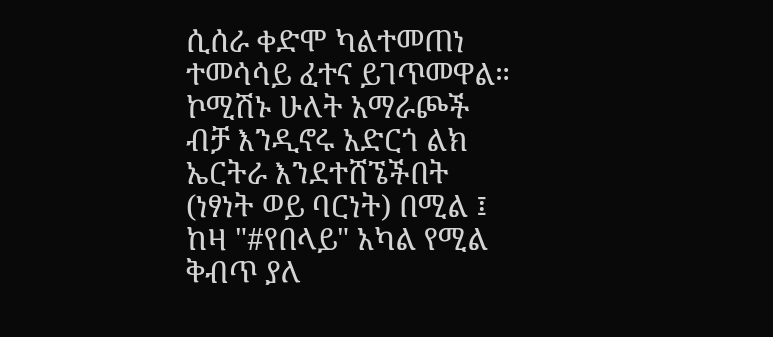ሲሰራ ቀድሞ ካልተመጠነ ተመሳሳይ ፈተና ይገጥመዋል። ኮሚሽኑ ሁለት አማራጮች ብቻ እንዲኖሩ አድርጎ ልክ ኤርትራ እንደተሸኜችበት (ነፃነት ወይ ባርነት) በሚል ፤ ከዛ "#የበላይ" አካል የሚል ቅብጥ ያለ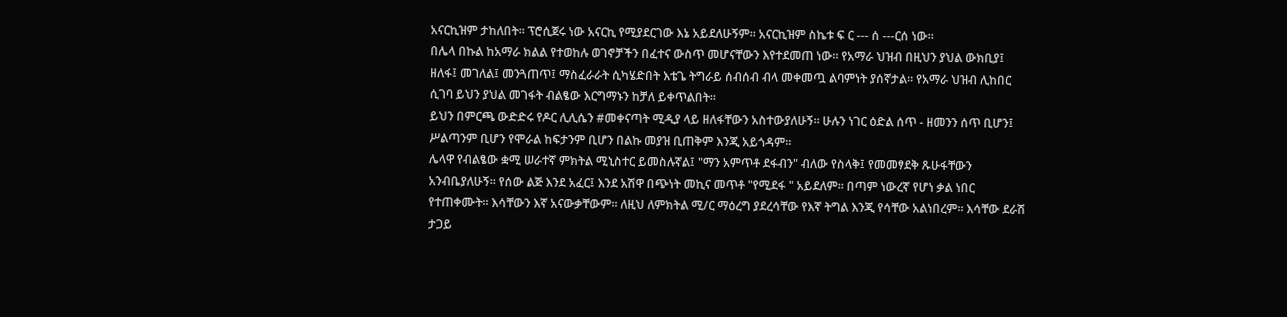አናርኪዝም ታከለበት። ፕሮሲጀሩ ነው አናርኪ የሚያደርገው እኔ አይደለሁኝም። አናርኪዝም ስኬቱ ፍ ር --- ሰ ---ርሰ ነው።
በሌላ በኩል ከአማራ ክልል የተወከሉ ወገኖቻችን በፈተና ውስጥ መሆናቸውን እየተደመጠ ነው። የአማራ ህዝብ በዚህን ያህል ውክቢያ፤ ዘለፋ፤ መገለል፤ መንጓጠጥ፤ ማስፈራራት ሲካሄድበት እቴጌ ትግራይ ሰብሰብ ብላ መቀመጧ ልባምነት ያሰኛታል። የአማራ ህዝብ ሊከበር ሲገባ ይህን ያህል መገፋት ብልፄው እርግማኑን ከቻለ ይቀጥልበት።
ይህን በምርጫ ውድድሩ የዶር ሊሊሴን #መቀናጣት ሚዲያ ላይ ዘለፋቸውን አስተውያለሁኝ። ሁሉን ነገር ዕድል ሰጥ - ዘመንን ሰጥ ቢሆን፤ ሥልጣንም ቢሆን የሞራል ከፍታንም ቢሆን በልኩ መያዝ ቢጠቅም እንጂ አይጎዳም።
ሌላዋ የብልፄው ቋሚ ሠራተኛ ምክትል ሚኒስተር ይመስሉኛል፤ "ማን አምጥቶ ደፋብን" ብለው የስላቅ፤ የመመፃደቅ ጹሁፋቸውን አንብቤያለሁኝ። የሰው ልጅ እንደ አፈር፤ እንደ አሽዋ በጭነት መኪና መጥቶ "የሚደፋ " አይደለም። በጣም ነውረኛ የሆነ ቃል ነበር የተጠቀሙት። እሳቸውን እኛ አናውቃቸውም። ለዚህ ለምክትል ሚ/ር ማዕረግ ያደረሳቸው የእኛ ትግል እንጂ የሳቸው አልነበረም። እሳቸው ደራሽ ታጋይ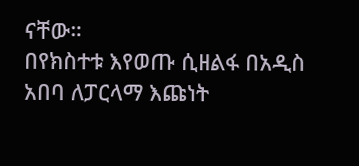ናቸው።
በየክስተቱ እየወጡ ሲዘልፋ በአዲስ አበባ ለፓርላማ እጩነት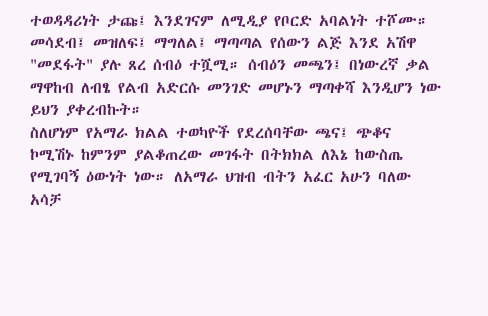ተወዳዳሪነት ታጩ፤ እንደገናም ለሚዲያ የቦርድ አባልነት ተሾሙ። መሳደብ፤ መዝለፍ፤ ማግለል፤ ማጣጣል የሰውን ልጅ እንደ አሽዋ "መደፋት" ያሉ ጸረ ሰብዕ ተሿሚ። ሰብዕን መጫን፤ በነውረኛ ቃል ማዋከብ ለብፄ የልብ አድርሱ መንገድ መሆኑን ማጣቀሻ እንዲሆን ነው ይህን ያቀረብኩት።
ስለሆነም የአማራ ክልል ተወካዮች የደረሰባቸው ጫና፤ ጭቆና ኮሚሽኑ ከምንም ያልቆጠረው መገፋት በትክክል ለእኔ ከውስጤ የሚገባኝ ዕውነት ነው። ለአማራ ህዝብ ብትን አፈር አሁን ባለው አሳቻ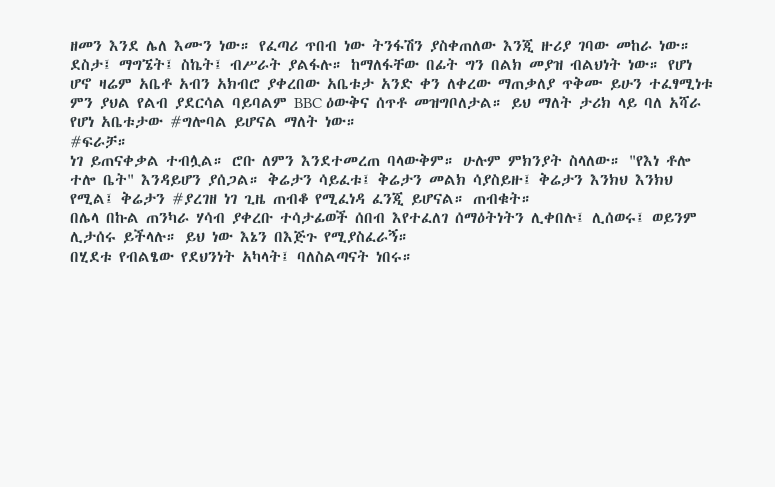ዘመን እንደ ሌለ እሙን ነው። የፈጣሪ ጥበብ ነው ትንፋሽን ያስቀጠለው እንጂ ዙሪያ ገባው መከራ ነው።
ደስታ፤ ማግኜት፤ ስኬት፤ ብሥራት ያልፋሉ። ከማለፋቸው በፊት ግን በልክ መያዝ ብልህነት ነው። የሆነ ሆኖ ዛሬም አቤቶ አብን አክብሮ ያቀረበው አቤቱታ አንድ ቀን ለቀረው ማጠቃለያ ጥቅሙ ይሁን ተፈፃሚነቱ ምን ያህል የልብ ያደርሳል ባይባልም BBC ዕውቅና ሰጥቶ መዝግቦለታል። ይህ ማለት ታሪክ ላይ ባለ አሻራ የሆነ አቤቱታው #ግሎባል ይሆናል ማለት ነው።
#ፍራቻ።
ነገ ይጠናቀቃል ተብሏል። ሮቡ ለምን እንደተመረጠ ባላውቅም። ሁሉም ምክንያት ስላለው። "የእነ ቶሎ ተሎ ቤት" እንዳይሆን ያሰጋል። ቅሬታን ሳይፈቱ፤ ቅሬታን መልክ ሳያስይዙ፤ ቅሬታን እንክህ እንክህ የሚል፤ ቅሬታን #ያረገዘ ነገ ጊዜ ጠብቆ የሚፈነዳ ፈንጂ ይሆናል። ጠብቁት።
በሌላ በኩል ጠንካራ ሃሳብ ያቀረቡ ተሳታፊወች ሰበብ እየተፈለገ ሰማዕትነትን ሊቀበሉ፤ ሊሰወሩ፤ ወይንም ሊታሰሩ ይችላሉ። ይህ ነው እኔን በእጅጉ የሚያስፈራኝ።
በሂደቱ የብልፄው የደህንነት አካላት፤ ባለስልጣናት ነበሩ።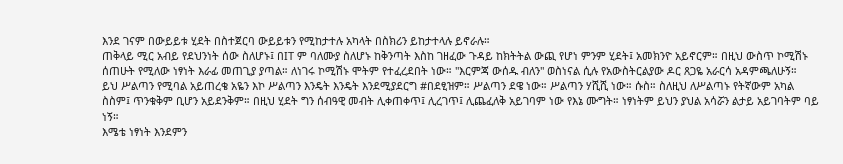እንደ ገናም በውይይቱ ሂደት በስተጀርባ ውይይቱን የሚከታተሉ አካላት በስክሪን ይከታተላሉ ይኖራሉ።
ጠቅላይ ሚር አብይ የደህንነት ሰው ስለሆኑ፤ በIT ም ባለሙያ ስለሆኑ ከቅንጣት እስከ ገዘፈው ጉዳይ ከክትትል ውጪ የሆነ ምንም ሂደት፤ አመክንዮ አይኖርም። በዚህ ውስጥ ኮሚሽኑ ሰጠሁት የሚለው ነፃነት እራፊ መጠጊያ ያጣል። ለነገሩ ኮሚሽኑ ሞትም የተፈረደበት ነው። "እርምጃ ውሰዱ ብለን" ወስነናል ሲሉ የአውስትርልያው ዶር ጸጋዬ አራርሳ አዳምጫለሁኝ።
ይህ ሥልጣን የሚባል አይጠረቄ አዬን እኮ ሥልጣን እንዴት እንዴት እንደሚያደርግ #በደፂዝም። ሥልጣን ደዌ ነው። ሥልጣን ሃሺሺ ነው። ሱስ። ስለዚህ ለሥልጣኑ የትኛውም አካል ስስም፤ ጥንቁቅም ቢሆን አይደንቅም። በዚህ ሂደት ግን ሰብዓዊ መብት ሊቀጠቀጥ፤ ሊረገጥ፤ ሊጨፈለቅ አይገባም ነው የእኔ ሙግት። ነፃነትም ይህን ያህል አሳሯን ልታይ አይገባትም ባይ ነኝ።
እሜቴ ነፃነት እንደምን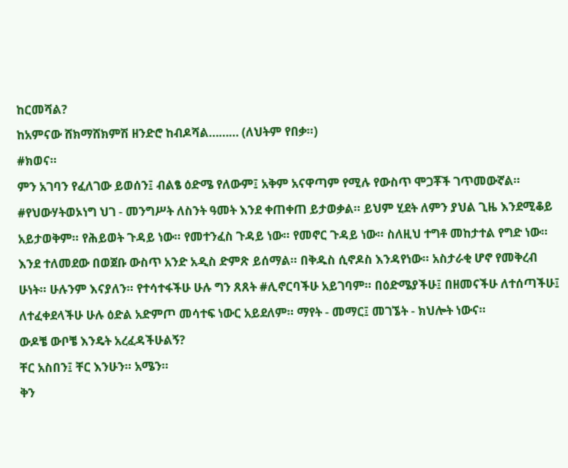ከርመሻል?
ከአምናው ሸክማሸክምሽ ዘንድሮ ከብዶሻል……… (ለህትም የበቃ።)
#ክወና።
ምን አገባን የፈለገው ይወሰን፤ ብልፄ ዕድሜ የለውም፤ አቅም አናዋጣም የሚሉ የውስጥ ሞጋቾች ገጥመውኛል። #የህውሃትወኦነግ ህገ - መንግሥት ለስንት ዓመት እንደ ቀጠቀጠ ይታወቃል። ይህም ሂደት ለምን ያህል ጊዜ እንደሚቆይ አይታወቅም። የሕይወት ጉዳይ ነው። የመተንፈስ ጉዳይ ነው። የመኖር ጉዳይ ነው። ስለዚህ ተግቶ መከታተል የግድ ነው።
እንደ ተለመደው በወጀቡ ውስጥ አንድ አዲስ ድምጽ ይሰማል። በቅዱስ ሲኖዶስ እንዳየነው። አስታራቂ ሆኖ የመቅረብ ሁነት። ሁሉንም እናያለን። የተሳተፋችሁ ሁሉ ግን ጸጸት #ሊኖርባችሁ አይገባም። በዕድሜያችሁ፤ በዘመናችሁ ለተሰጣችሁ፤ ለተፈቀደላችሁ ሁሉ ዕድል አድምጦ መሳተፍ ነውር አይደለም። ማየት - መማር፤ መገኜት - ክህሎት ነውና።
ውዶቼ ውቦቼ እንዴት አረፈዳችሁልኝ?
ቸር አስበን፤ ቸር እንሁን። አሜን።
ቅን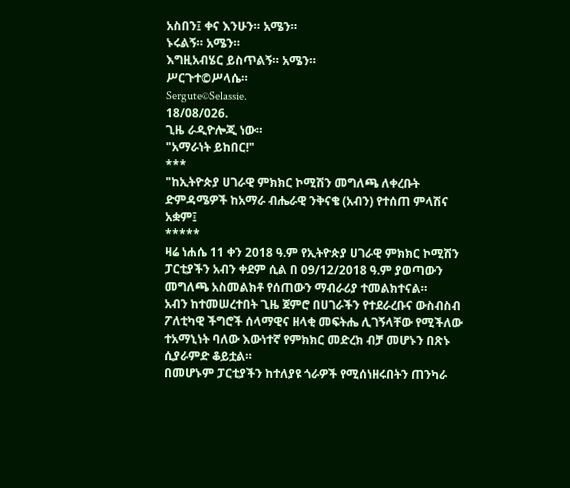አስበን፤ ቀና እንሁን። አሜን።
ኑሩልኝ። አሜን።
እግዚአብሄር ይስጥልኝ። አሜን።
ሥርጉተ©ሥላሴ።
Sergute©Selassie.
18/08/026.
ጊዜ ራዲዮሎጂ ነው።
"አማራነት ይከበር!"
***
"ከኢትዮጵያ ሀገራዊ ምክክር ኮሚሽን መግለጫ ለቀረቡት ድምዳሜዎች ከአማራ ብሔራዊ ንቅናቄ (አብን) የተሰጠ ምላሽና አቋም፤
*****
ዛሬ ነሐሴ 11 ቀን 2018 ዓ.ም የኢትዮጵያ ሀገራዊ ምክክር ኮሚሽን ፓርቲያችን አብን ቀደም ሲል በ 09/12/2018 ዓ.ም ያወጣውን መግለጫ አስመልክቶ የሰጠውን ማብራሪያ ተመልክተናል።
አብን ከተመሠረተበት ጊዜ ጀምሮ በሀገራችን የተደራረቡና ውስብስብ ፖለቲካዊ ችግሮች ሰላማዊና ዘላቂ መፍትሔ ሊገኝላቸው የሚችለው ተአማኒነት ባለው እውነተኛ የምክክር መድረክ ብቻ መሆኑን በጽኑ ሲያራምድ ቆይቷል።
በመሆኑም ፓርቲያችን ከተለያዩ ጎራዎች የሚሰነዘሩበትን ጠንካራ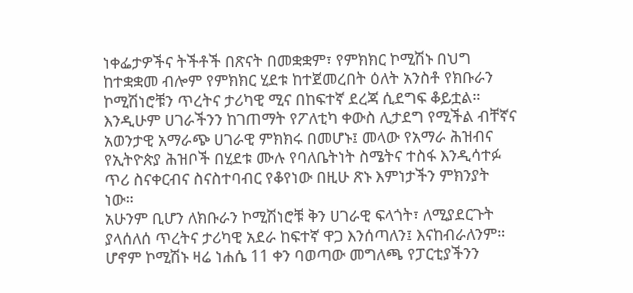ነቀፌታዎችና ትችቶች በጽናት በመቋቋም፣ የምክክር ኮሚሽኑ በህግ ከተቋቋመ ብሎም የምክክር ሂደቱ ከተጀመረበት ዕለት አንስቶ የክቡራን ኮሚሽነሮቹን ጥረትና ታሪካዊ ሚና በከፍተኛ ደረጃ ሲደግፍ ቆይቷል።
እንዲሁም ሀገራችንን ከገጠማት የፖለቲካ ቀውስ ሊታደግ የሚችል ብቸኛና አወንታዊ አማራጭ ሀገራዊ ምክክሩ በመሆኑ፤ መላው የአማራ ሕዝብና የኢትዮጵያ ሕዝቦች በሂደቱ ሙሉ የባለቤትነት ስሜትና ተስፋ እንዲሳተፉ ጥሪ ስናቀርብና ስናስተባብር የቆየነው በዚሁ ጽኑ እምነታችን ምክንያት ነው።
አሁንም ቢሆን ለክቡራን ኮሚሽነሮቹ ቅን ሀገራዊ ፍላጎት፣ ለሚያደርጉት ያላሰለሰ ጥረትና ታሪካዊ አደራ ከፍተኛ ዋጋ እንሰጣለን፤ እናከብራለንም። ሆኖም ኮሚሽኑ ዛሬ ነሐሴ 11 ቀን ባወጣው መግለጫ የፓርቲያችንን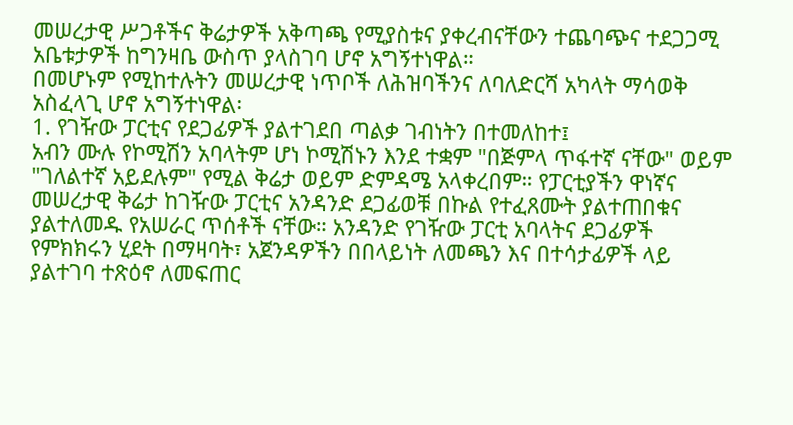መሠረታዊ ሥጋቶችና ቅሬታዎች አቅጣጫ የሚያስቱና ያቀረብናቸውን ተጨባጭና ተደጋጋሚ አቤቱታዎች ከግንዛቤ ውስጥ ያላስገባ ሆኖ አግኝተነዋል።
በመሆኑም የሚከተሉትን መሠረታዊ ነጥቦች ለሕዝባችንና ለባለድርሻ አካላት ማሳወቅ አስፈላጊ ሆኖ አግኝተነዋል፡
1. የገዥው ፓርቲና የደጋፊዎች ያልተገደበ ጣልቃ ገብነትን በተመለከተ፤
አብን ሙሉ የኮሚሽን አባላትም ሆነ ኮሚሽኑን እንደ ተቋም "በጅምላ ጥፋተኛ ናቸው" ወይም "ገለልተኛ አይደሉም" የሚል ቅሬታ ወይም ድምዳሜ አላቀረበም። የፓርቲያችን ዋነኛና መሠረታዊ ቅሬታ ከገዥው ፓርቲና አንዳንድ ደጋፊወቹ በኩል የተፈጸሙት ያልተጠበቁና ያልተለመዱ የአሠራር ጥሰቶች ናቸው። አንዳንድ የገዥው ፓርቲ አባላትና ደጋፊዎች የምክክሩን ሂደት በማዛባት፣ አጀንዳዎችን በበላይነት ለመጫን እና በተሳታፊዎች ላይ ያልተገባ ተጽዕኖ ለመፍጠር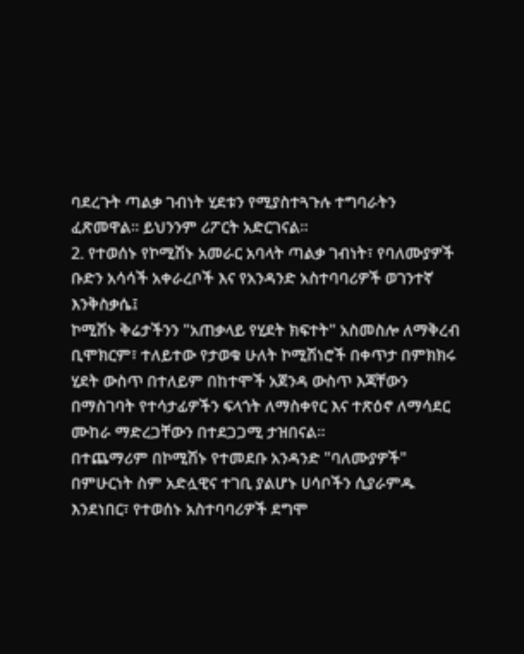ባደረጉት ጣልቃ ገብነት ሂደቱን የሚያስተጓጉሉ ተግባራትን ፈጽመዋል። ይህንንም ሪፖርት አድርገናል።
2. የተወሰኑ የኮሚሽኑ አመራር አባላት ጣልቃ ገብነት፣ የባለሙያዎች ቡድን አሳሳች አቀራረቦች እና የአንዳንድ አስተባባሪዎች ወገንተኛ እንቅስቃሴ፤
ኮሚሽኑ ቅሬታችንን "አጠቃላይ የሂደት ክፍተት" አስመስሎ ለማቅረብ ቢሞክርም፣ ተለይተው የታወቁ ሁለት ኮሚሽነሮች በቀጥታ በምክክሩ ሂደት ውስጥ በተለይም በከተሞች አጀንዳ ውስጥ እጃቸውን በማስገባት የተሳታፊዎችን ፍላጎት ለማስቀየር እና ተጽዕኖ ለማሳደር ሙከራ ማድረጋቸውን በተደጋጋሚ ታዝበናል።
በተጨማሪም በኮሚሽኑ የተመደቡ አንዳንድ "ባለሙያዎች" በምሁርነት ስም አድሏዊና ተገቢ ያልሆኑ ሀሳቦችን ሲያራምዱ እንደነበር፣ የተወሰኑ አስተባባሪዎች ደግሞ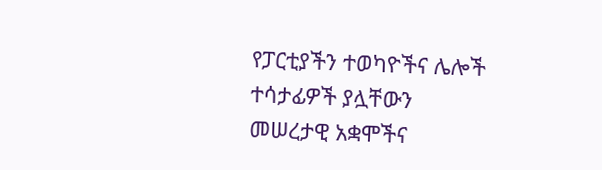የፓርቲያችን ተወካዮችና ሌሎች ተሳታፊዎች ያሏቸውን መሠረታዊ አቋሞችና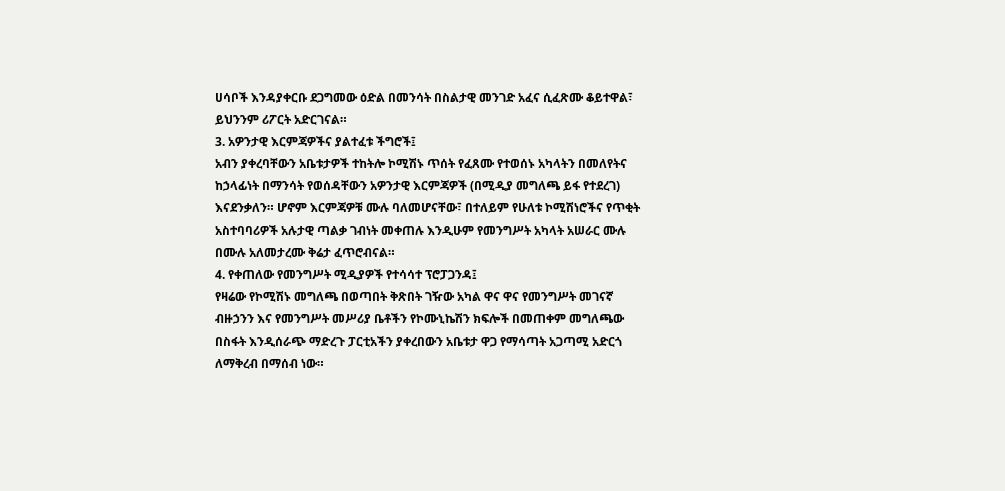ሀሳቦች እንዳያቀርቡ ደጋግመው ዕድል በመንሳት በስልታዊ መንገድ አፈና ሲፈጽሙ ቆይተዋል፣ ይህንንም ሪፖርት አድርገናል።
3. አዎንታዊ እርምጃዎችና ያልተፈቱ ችግሮች፤
አብን ያቀረባቸውን አቤቱታዎች ተከትሎ ኮሚሽኑ ጥሰት የፈጸሙ የተወሰኑ አካላትን በመለየትና ከኃላፊነት በማንሳት የወሰዳቸውን አዎንታዊ እርምጃዎች (በሚዲያ መግለጫ ይፋ የተደረገ) እናደንቃለን። ሆኖም እርምጃዎቹ ሙሉ ባለመሆናቸው፣ በተለይም የሁለቱ ኮሚሽነሮችና የጥቂት አስተባባሪዎች አሉታዊ ጣልቃ ገብነት መቀጠሉ እንዲሁም የመንግሥት አካላት አሠራር ሙሉ በሙሉ አለመታረሙ ቅሬታ ፈጥሮብናል።
4. የቀጠለው የመንግሥት ሚዲያዎች የተሳሳተ ፕሮፓጋንዳ፤
የዛሬው የኮሚሽኑ መግለጫ በወጣበት ቅጽበት ገዥው አካል ዋና ዋና የመንግሥት መገናኛ ብዙኃንን እና የመንግሥት መሥሪያ ቤቶችን የኮሙኒኬሽን ክፍሎች በመጠቀም መግለጫው በስፋት እንዲሰራጭ ማድረጉ ፓርቲአችን ያቀረበውን አቤቱታ ዋጋ የማሳጣት አጋጣሚ አድርጎ ለማቅረብ በማሰብ ነው።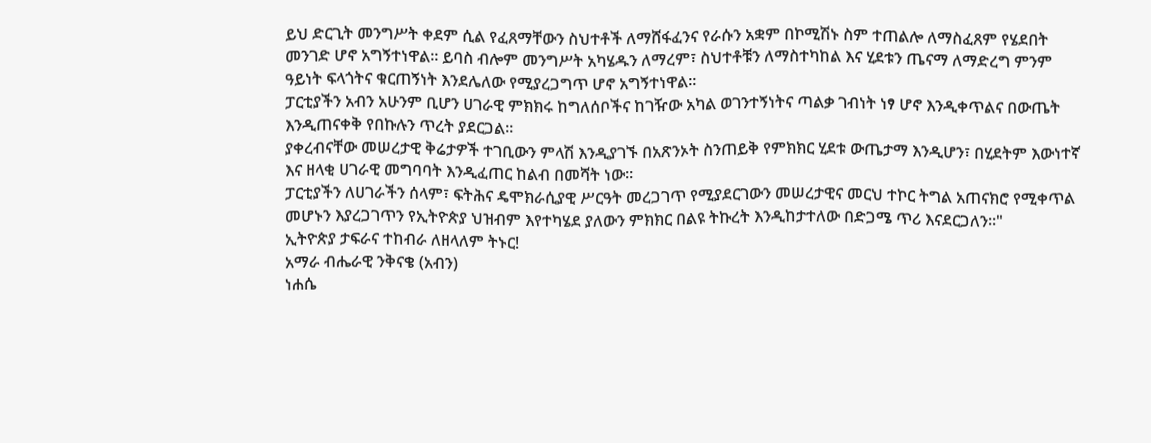ይህ ድርጊት መንግሥት ቀደም ሲል የፈጸማቸውን ስህተቶች ለማሸፋፈንና የራሱን አቋም በኮሚሽኑ ስም ተጠልሎ ለማስፈጸም የሄደበት መንገድ ሆኖ አግኝተነዋል። ይባስ ብሎም መንግሥት አካሄዱን ለማረም፣ ስህተቶቹን ለማስተካከል እና ሂደቱን ጤናማ ለማድረግ ምንም ዓይነት ፍላጎትና ቁርጠኝነት እንደሌለው የሚያረጋግጥ ሆኖ አግኝተነዋል።
ፓርቲያችን አብን አሁንም ቢሆን ሀገራዊ ምክክሩ ከግለሰቦችና ከገዥው አካል ወገንተኝነትና ጣልቃ ገብነት ነፃ ሆኖ እንዲቀጥልና በውጤት እንዲጠናቀቅ የበኩሉን ጥረት ያደርጋል።
ያቀረብናቸው መሠረታዊ ቅሬታዎች ተገቢውን ምላሽ እንዲያገኙ በአጽንኦት ስንጠይቅ የምክክር ሂደቱ ውጤታማ እንዲሆን፣ በሂደትም እውነተኛ እና ዘላቂ ሀገራዊ መግባባት እንዲፈጠር ከልብ በመሻት ነው።
ፓርቲያችን ለሀገራችን ሰላም፣ ፍትሕና ዴሞክራሲያዊ ሥርዓት መረጋገጥ የሚያደርገውን መሠረታዊና መርህ ተኮር ትግል አጠናክሮ የሚቀጥል መሆኑን እያረጋገጥን የኢትዮጵያ ህዝብም እየተካሄደ ያለውን ምክክር በልዩ ትኩረት እንዲከታተለው በድጋሜ ጥሪ እናደርጋለን።"
ኢትዮጵያ ታፍራና ተከብራ ለዘላለም ትኑር!
አማራ ብሔራዊ ንቅናቄ (አብን)
ነሐሴ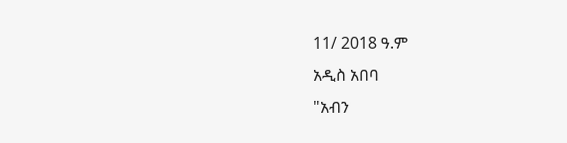11/ 2018 ዓ.ም
አዲስ አበባ
"አብን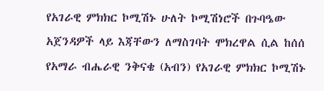የአገራዊ ምክክር ኮሚሽኑ ሁለት ኮሚሽነሮች በጉባዔው አጀንዳዎች ላይ እጃቸውን ለማስገባት ሞክረዋል ሲል ከሰሰ
የአማራ ብሔራዊ ንቅናቄ (አብን) የአገራዊ ምክክር ኮሚሽኑ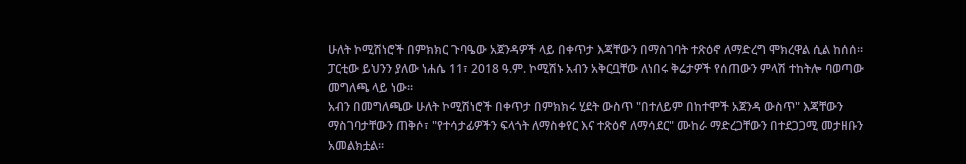ሁለት ኮሚሽነሮች በምክክር ጉባዔው አጀንዳዎች ላይ በቀጥታ እጃቸውን በማስገባት ተጽዕኖ ለማድረግ ሞክረዋል ሲል ከሰሰ።
ፓርቲው ይህንን ያለው ነሐሴ 11፣ 2018 ዓ.ም. ኮሚሽኑ አብን አቅርቧቸው ለነበሩ ቅሬታዎች የሰጠውን ምላሽ ተከትሎ ባወጣው መግለጫ ላይ ነው።
አብን በመግለጫው ሁለት ኮሚሽነሮች በቀጥታ በምክክሩ ሂደት ውስጥ "በተለይም በከተሞች አጀንዳ ውስጥ" እጃቸውን ማስገባታቸውን ጠቅሶ፣ "የተሳታፊዎችን ፍላጎት ለማስቀየር እና ተጽዕኖ ለማሳደር" ሙከራ ማድረጋቸውን በተደጋጋሚ መታዘቡን አመልክቷል።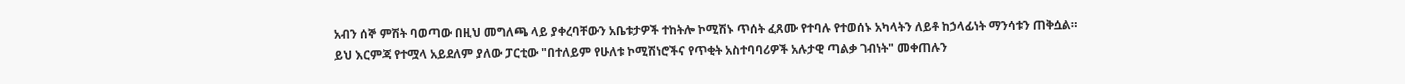አብን ሰኞ ምሽት ባወጣው በዚህ መግለጫ ላይ ያቀረባቸውን አቤቱታዎች ተከትሎ ኮሚሽኑ ጥሰት ፈጸሙ የተባሉ የተወሰኑ አካላትን ለይቶ ከኃላፊነት ማንሳቱን ጠቅሷል።
ይህ እርምጃ የተሟላ አይደለም ያለው ፓርቲው "በተለይም የሁለቱ ኮሚሽነሮችና የጥቂት አስተባባሪዎች አሉታዊ ጣልቃ ገብነት" መቀጠሉን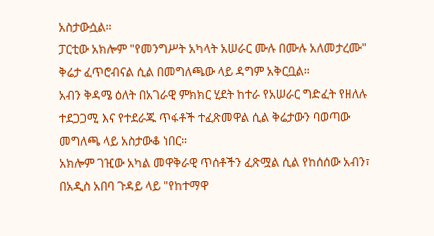አስታውሷል።
ፓርቲው አክሎም "የመንግሥት አካላት አሠራር ሙሉ በሙሉ አለመታረሙ" ቅሬታ ፈጥሮብናል ሲል በመግለጫው ላይ ዳግም አቅርቧል።
አብን ቅዳሜ ዕለት በአገራዊ ምክክር ሂደት ከተራ የአሠራር ግድፈት የዘለሉ ተደጋጋሚ እና የተደራጁ ጥፋቶች ተፈጽመዋል ሲል ቅሬታውን ባወጣው መግለጫ ላይ አስታውቆ ነበር።
አክሎም ገዢው አካል መዋቅራዊ ጥሰቶችን ፈጽሟል ሲል የከሰሰው አብን፣ በአዲስ አበባ ጉዳይ ላይ "የከተማዋ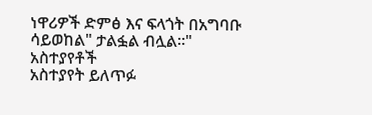ነዋሪዎች ድምፅ እና ፍላጎት በአግባቡ ሳይወከል" ታልፏል ብሏል።"
አስተያየቶች
አስተያየት ይለጥፉ